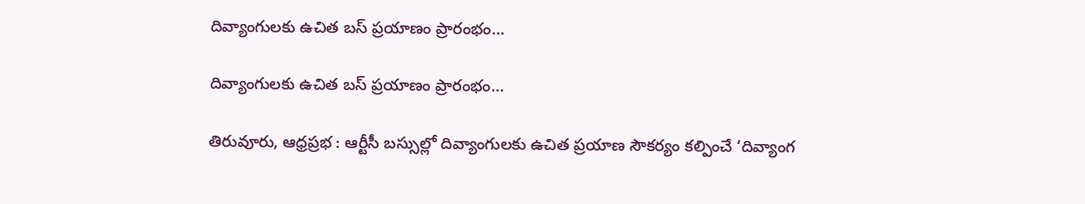దివ్యాంగులకు ఉచిత బస్ ప్రయాణం ప్రారంభం…

దివ్యాంగులకు ఉచిత బస్ ప్రయాణం ప్రారంభం…

తిరువూరు, ఆధ్రప్రభ : ఆర్టీసీ బస్సుల్లో దివ్యాంగులకు ఉచిత ప్రయాణ సౌకర్యం కల్పించే ‘దివ్యాంగ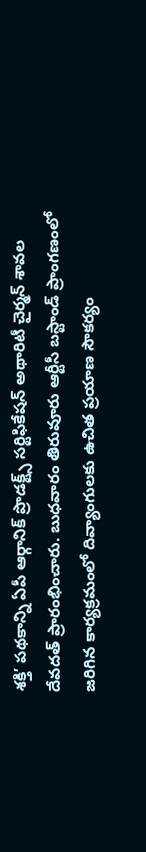శక్తి’ పథకాన్ని ఏపీ ఆర్గానిక్ ప్రొడక్ట్స్ సర్టిఫికేషన్ అథారిటీ చైర్మన్ శావల దేవదత్ ప్రారంభించారు. బుధవారం తిరువూరు ఆర్టీసీ బస్టాండ్ ప్రాంగణంలో జరిగిన కార్యక్రమంలో దివ్యాంగులకు ఉచిత ప్రయాణ సౌకర్యం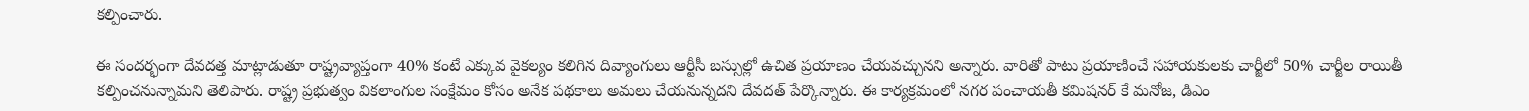కల్పించారు.

ఈ సందర్భంగా దేవదత్త మాట్లాడుతూ రాష్ట్రవ్యాప్తంగా 40% కంటే ఎక్కువ వైకల్యం కలిగిన దివ్యాంగులు ఆర్టీసీ బస్సుల్లో ఉచిత ప్రయాణం చేయవచ్చునని అన్నారు. వారితో పాటు ప్రయాణించే సహాయకులకు చార్జీలో 50% చార్జీల రాయితీ కల్పించనున్నామని తెలిపారు. రాష్ట్ర ప్రభుత్వం వికలాంగుల సంక్షేమం కోసం అనేక పథకాలు అమలు చేయనున్నదని దేవదత్ పేర్కొన్నారు. ఈ కార్యక్రమంలో నగర పంచాయతీ కమిషనర్ కే మనోజ, డిఎం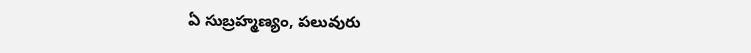ఏ సుబ్రహ్మణ్యం, పలువురు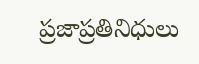ప్రజాప్రతినిధులు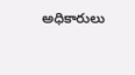అధికారులు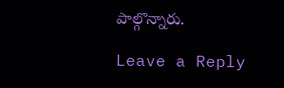పాల్గొన్నారు.

Leave a Reply